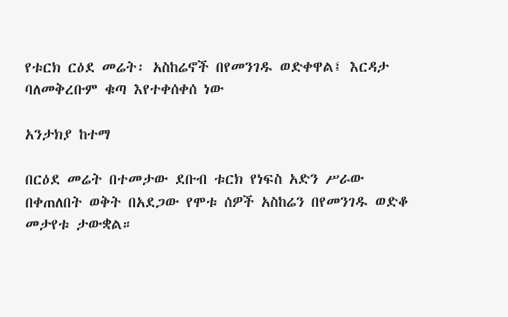የቱርክ ርዕደ መሬት፡ አስከሬኖች በየመንገዱ ወድቀዋል፤ እርዳታ ባለመቅረቡም ቁጣ እየተቀሰቀሰ ነው

አንታክያ ከተማ

በርዕደ መሬት በተመታው ደቡብ ቱርክ የነፍስ አድን ሥራው በቀጠለበት ወቅት በአደጋው የሞቱ ሰዎች አስከሬን በየመንገዱ ወድቆ መታየቱ ታውቋል።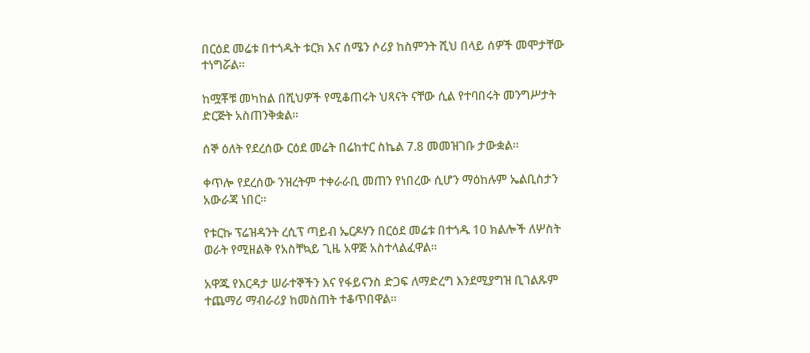በርዕደ መሬቱ በተጎዱት ቱርክ እና ሰሜን ሶሪያ ከስምንት ሺህ በላይ ሰዎች መሞታቸው ተነግሯል።

ከሟቾቹ መካከል በሺህዎች የሚቆጠሩት ህጻናት ናቸው ሲል የተባበሩት መንግሥታት ድርጅት አስጠንቅቋል።

ሰኞ ዕለት የደረሰው ርዕደ መሬት በሬከተር ስኬል 7.8 መመዝገቡ ታውቋል።

ቀጥሎ የደረሰው ንዝረትም ተቀራራቢ መጠን የነበረው ሲሆን ማዕከሉም ኤልቢስታን አውራጃ ነበር።

የቱርኩ ፕሬዝዳንት ረሲፕ ጣይብ ኤርዶሃን በርዕደ መሬቱ በተጎዱ 10 ክልሎች ለሦስት ወራት የሚዘልቅ የአስቸኳይ ጊዜ አዋጅ አስተላልፈዋል።

አዋጁ የእርዳታ ሠራተኞችን እና የፋይናንስ ድጋፍ ለማድረግ እንደሚያግዝ ቢገልጹም ተጨማሪ ማብራሪያ ከመስጠት ተቆጥበዋል።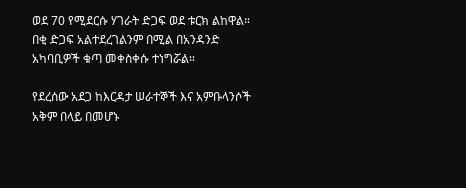ወደ 70 የሚደርሱ ሃገራት ድጋፍ ወደ ቱርክ ልከዋል። በቂ ድጋፍ አልተደረገልንም በሚል በአንዳንድ አካባቢዎች ቁጣ መቀስቀሱ ተነግሯል።

የደረሰው አደጋ ከእርዳታ ሠራተኞች እና አምቡላንሶች አቅም በላይ በመሆኑ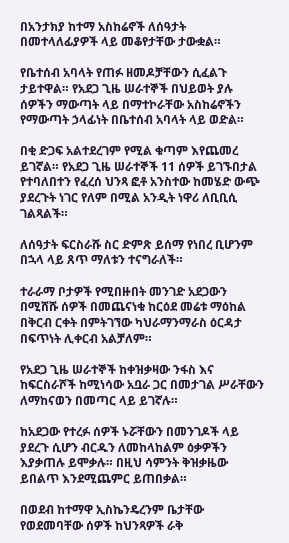በአንታክያ ከተማ አስከሬኖች ለሰዓታት በመተላለፊያዎች ላይ መቆየታቸው ታውቋል።

የቤተሰብ አባላት የጠፉ ዘመዶቻቸውን ሲፈልጉ ታይተዋል። የአደጋ ጊዜ ሠራተኞች በህይወት ያሉ ሰዎችን ማውጣት ላይ በማተኮራቸው አስከሬኖችን የማውጣት ኃላፊነት በቤተሰብ አባላት ላይ ወድል።

በቂ ድጋፍ አልተደረገም የሚል ቁጣም እየጨመረ ይገኛል። የአደጋ ጊዜ ሠራተኞች 11 ሰዎች ይገኙበታል የተባለበተን የፈረሰ ህንጻ ፎቶ አንስተው ከመሄድ ውጭ ያደረጉት ነገር የለም በሚል አንዲት ነዋሪ ለቢቢሲ ገልጻልች።

ለሰዓታት ፍርስራሹ ስር ድምጽ ይሰማ የነበረ ቢሆንም በኋላ ላይ ጸጥ ማለቱን ተናግራለች።

ተራራማ ቦታዎች የሚበዙበት መንገድ አደጋውን በሚሸሹ ሰዎች በመጨናነቁ ከርዕደ መሬቱ ማዕከል በቅርብ ርቀት በምትገኘው ካህራማንማራስ ዕርዳታ በፍጥነት ሊቀርብ አልቻለም።

የአደጋ ጊዜ ሠራተኞች ከቀዝቃዛው ንፋስ እና ከፍርስራሾች ከሚነሳው አቧራ ጋር በመታገል ሥራቸውን ለማከናወን በመጣር ላይ ይገኛሉ።

ከአደጋው የተረፉ ሰዎች ኑሯቸውን በመንገዶች ላይ ያደረጉ ሲሆን ብርዱን ለመከላከልም ዕቃዎችን እያቃጠሉ ይሞቃሉ። በዚህ ሳምንት ቅዝቃዜው ይበልጥ እንደሚጨምር ይጠበቃል።

በወደብ ከተማዋ ኢስኬንዴረንም ቤታቸው የወደመባቸው ሰዎች ከህንጻዎች ራቅ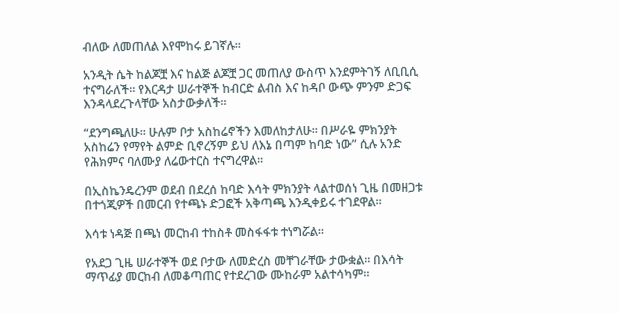ብለው ለመጠለል እየሞከሩ ይገኛሉ።

አንዲት ሴት ከልጆቿ እና ከልጅ ልጆቿ ጋር መጠለያ ውስጥ እንደምትገኝ ለቢቢሲ ተናግራለች። የእርዳታ ሠራተኞች ከብርድ ልብስ እና ከዳቦ ውጭ ምንም ድጋፍ እንዳላደረጉላቸው አስታውቃለች።

“ደንግጫለሁ። ሁሉም ቦታ አስከሬኖችን እመለከታለሁ። በሥራዬ ምክንያት አስከሬን የማየት ልምድ ቢኖረኝም ይህ ለእኔ በጣም ከባድ ነው” ሲሉ አንድ የሕክምና ባለሙያ ለሬውተርስ ተናግረዋል።

በኢስኬንዴረንም ወደብ በደረሰ ከባድ እሳት ምክንያት ላልተወሰነ ጊዜ በመዘጋቱ በተጎጂዎች በመርብ የተጫኑ ድጋፎች አቅጣጫ እንዲቀይሩ ተገደዋል።

እሳቱ ነዳጅ በጫነ መርከብ ተከስቶ መስፋፋቱ ተነግሯል።

የአደጋ ጊዜ ሠራተኞች ወደ ቦታው ለመድረስ መቸገራቸው ታውቋል። በእሳት ማጥፊያ መርከብ ለመቆጣጠር የተደረገው ሙከራም አልተሳካም።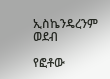ኢስኬንዴረንም ወደብ

የፎቶው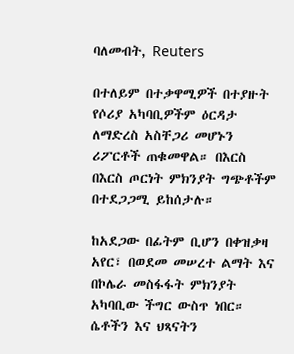ባለመብት, Reuters

በተለይም በተቃዋሚዎች በተያዙት የሶሪያ አካባቢዎችም ዕርዳታ ለማድረስ አስቸጋሪ መሆኑን ሪፖርቶች ጠቁመዋል። በእርስ በእርስ ጦርነት ምክንያት ግጭቶችም በተደጋጋሚ ይከሰታሉ።

ከአደጋው በፊትም ቢሆን በቀዝቃዛ አየር፣ በወደመ መሠረተ ልማት እና በኮሌራ መስፋፋት ምክንያት አካባቢው ችግር ውስጥ ነበር። ሴቶችን እና ህጻናትን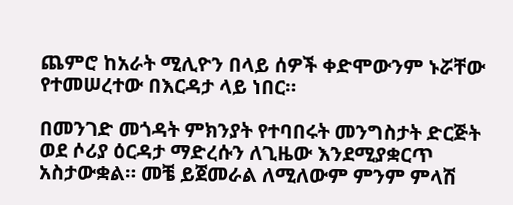ጨምሮ ከአራት ሚሊዮን በላይ ሰዎች ቀድሞውንም ኑሯቸው የተመሠረተው በእርዳታ ላይ ነበር።

በመንገድ መጎዳት ምክንያት የተባበሩት መንግስታት ድርጅት ወደ ሶሪያ ዕርዳታ ማድረሱን ለጊዜው እንደሚያቋርጥ አስታውቋል። መቼ ይጀመራል ለሚለውም ምንም ምላሽ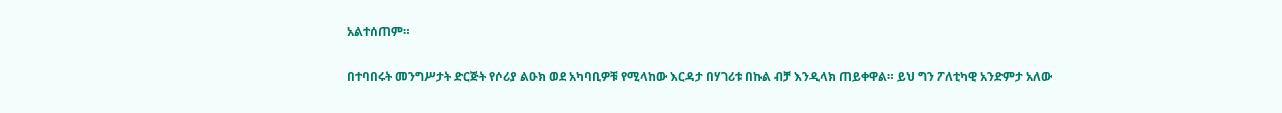አልተሰጠም።

በተባበሩት መንግሥታት ድርጅት የሶሪያ ልዑክ ወደ አካባቢዎቹ የሚላከው እርዳታ በሃገሪቱ በኩል ብቻ እንዲላክ ጠይቀዋል። ይህ ግን ፖለቲካዊ አንድምታ አለው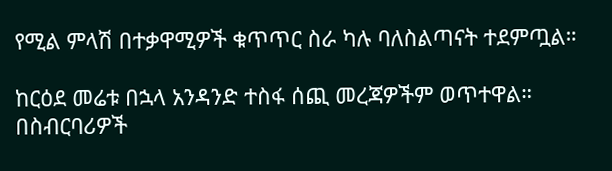የሚል ምላሽ በተቃዋሚዎች ቁጥጥር ስራ ካሉ ባለስልጣናት ተደምጧል።

ከርዕደ መሬቱ በኋላ አንዳንድ ተስፋ ሰጪ መረጃዎችም ወጥተዋል። በስብርባሪዎች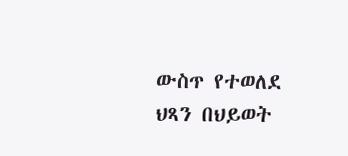ውስጥ የተወለደ ህጻን በህይወት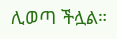ሊወጣ ችሏል።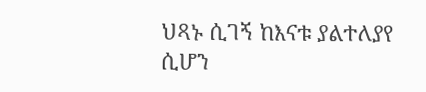ህጻኑ ሲገኝ ከእናቱ ያልተለያየ ሲሆን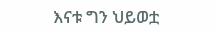እናቱ ግን ህይወቷ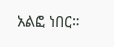አልፎ ነበር።